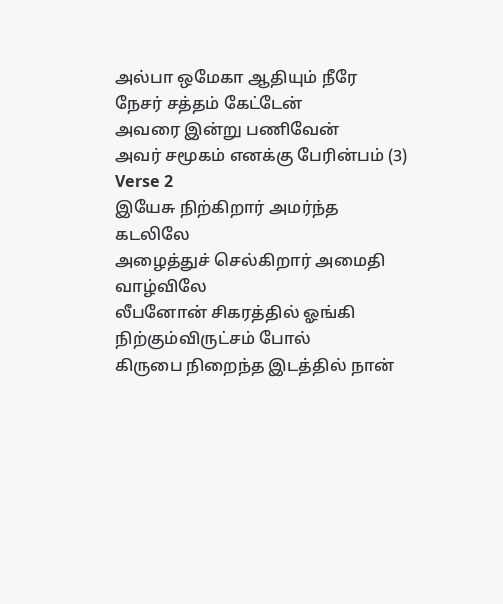அல்பா ஒமேகா ஆதியும் நீரே
நேசர் சத்தம் கேட்டேன்
அவரை இன்று பணிவேன்
அவர் சமூகம் எனக்கு பேரின்பம் (3)
Verse 2
இயேசு நிற்கிறார் அமர்ந்த கடலிலே
அழைத்துச் செல்கிறார் அமைதி வாழ்விலே
லீபனோன் சிகரத்தில் ஓங்கி நிற்கும்விருட்சம் போல்
கிருபை நிறைந்த இடத்தில் நான்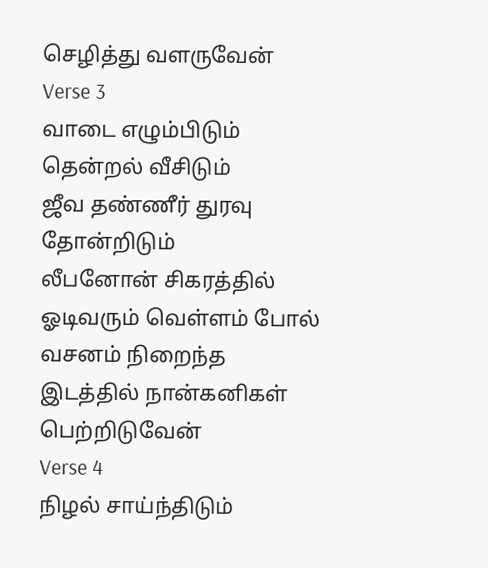செழித்து வளருவேன்
Verse 3
வாடை எழும்பிடும் தென்றல் வீசிடும்
ஜீவ தண்ணீர் துரவு தோன்றிடும்
லீபனோன் சிகரத்தில் ஓடிவரும் வெள்ளம் போல்
வசனம் நிறைந்த இடத்தில் நான்கனிகள் பெற்றிடுவேன்
Verse 4
நிழல் சாய்ந்திடும்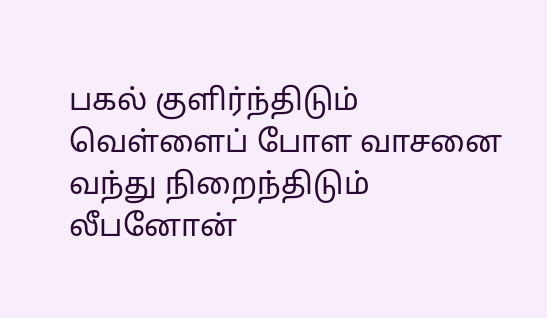பகல் குளிர்ந்திடும்
வெள்ளைப் போள வாசனை வந்து நிறைந்திடும்
லீபனோன்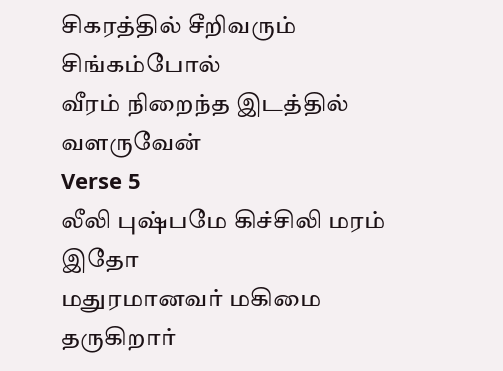சிகரத்தில் சீறிவரும் சிங்கம்போல்
வீரம் நிறைந்த இடத்தில் வளருவேன்
Verse 5
லீலி புஷ்பமே கிச்சிலி மரம் இதோ
மதுரமானவர் மகிமை தருகிறார்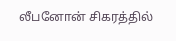லீபனோன் சிகரத்தில்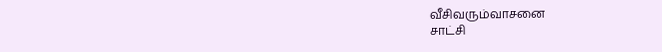வீசிவரும்வாசனை
சாட்சி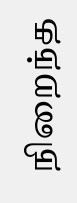நிறைந்த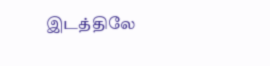இடத்திலே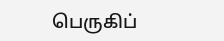பெருகிப்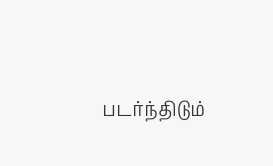படர்ந்திடும்